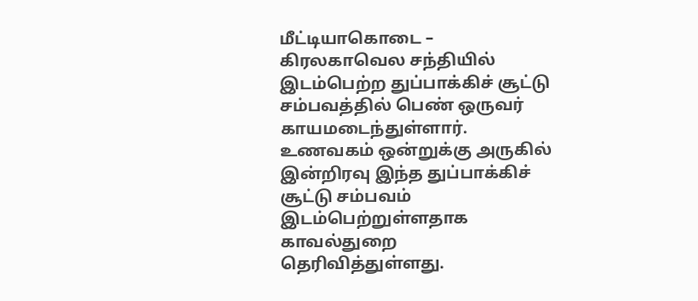மீட்டியாகொடை – கிரலகாவெல சந்தியில் இடம்பெற்ற துப்பாக்கிச் சூட்டு சம்பவத்தில் பெண் ஒருவர் காயமடைந்துள்ளார்.
உணவகம் ஒன்றுக்கு அருகில் இன்றிரவு இந்த துப்பாக்கிச் சூட்டு சம்பவம் இடம்பெற்றுள்ளதாக காவல்துறை தெரிவித்துள்ளது.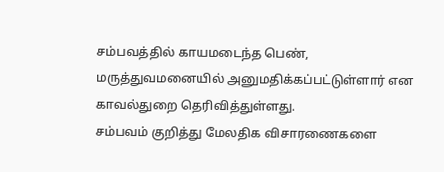சம்பவத்தில் காயமடைந்த பெண், மருத்துவமனையில் அனுமதிக்கப்பட்டுள்ளார் என காவல்துறை தெரிவித்துள்ளது.
சம்பவம் குறித்து மேலதிக விசாரணைகளை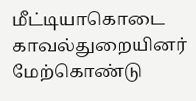மீட்டியாகொடை காவல்துறையினர் மேற்கொண்டு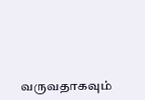வருவதாகவும்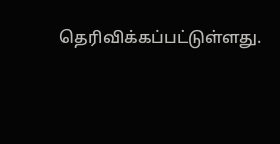தெரிவிக்கப்பட்டுள்ளது.